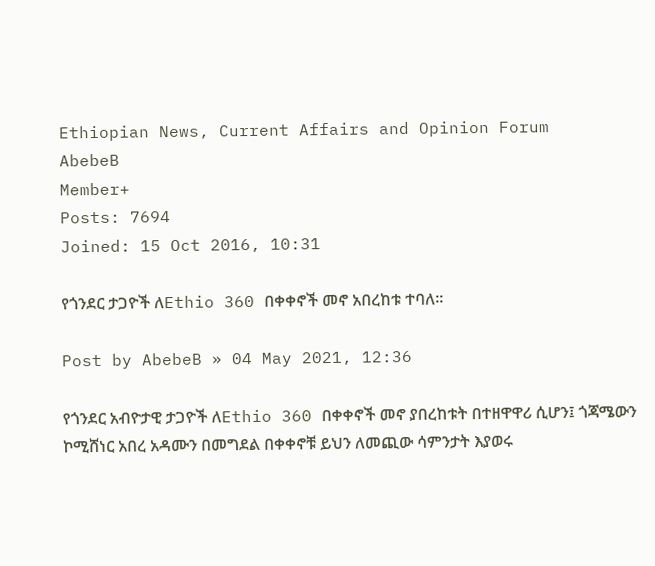Ethiopian News, Current Affairs and Opinion Forum
AbebeB
Member+
Posts: 7694
Joined: 15 Oct 2016, 10:31

የጎንደር ታጋዮች ለEthio 360 በቀቀኖች መኖ አበረከቱ ተባለ፡፡

Post by AbebeB » 04 May 2021, 12:36

የጎንደር አብዮታዊ ታጋዮች ለEthio 360 በቀቀኖች መኖ ያበረከቱት በተዘዋዋሪ ሲሆን፤ ጎጃሜውን ኮሚሸነር አበረ አዳሙን በመግደል በቀቀኖቹ ይህን ለመጪው ሳምንታት እያወሩ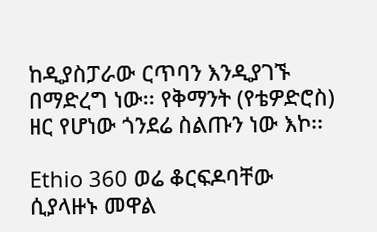ከዲያስፓራው ርጥባን እንዲያገኙ በማድረግ ነው፡፡ የቅማንት (የቴዎድሮስ) ዘር የሆነው ጎንደሬ ስልጡን ነው እኮ፡፡

Ethio 360 ወሬ ቆርፍዶባቸው ሲያላዙኑ መዋል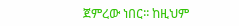ጀምረው ነበር፡፡ ከዚህም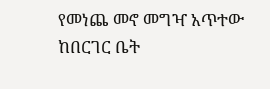የመነጨ መኖ መግዣ አጥተው ከበርገር ቤት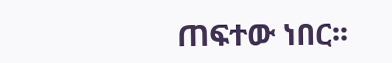ጠፍተው ነበር፡፡